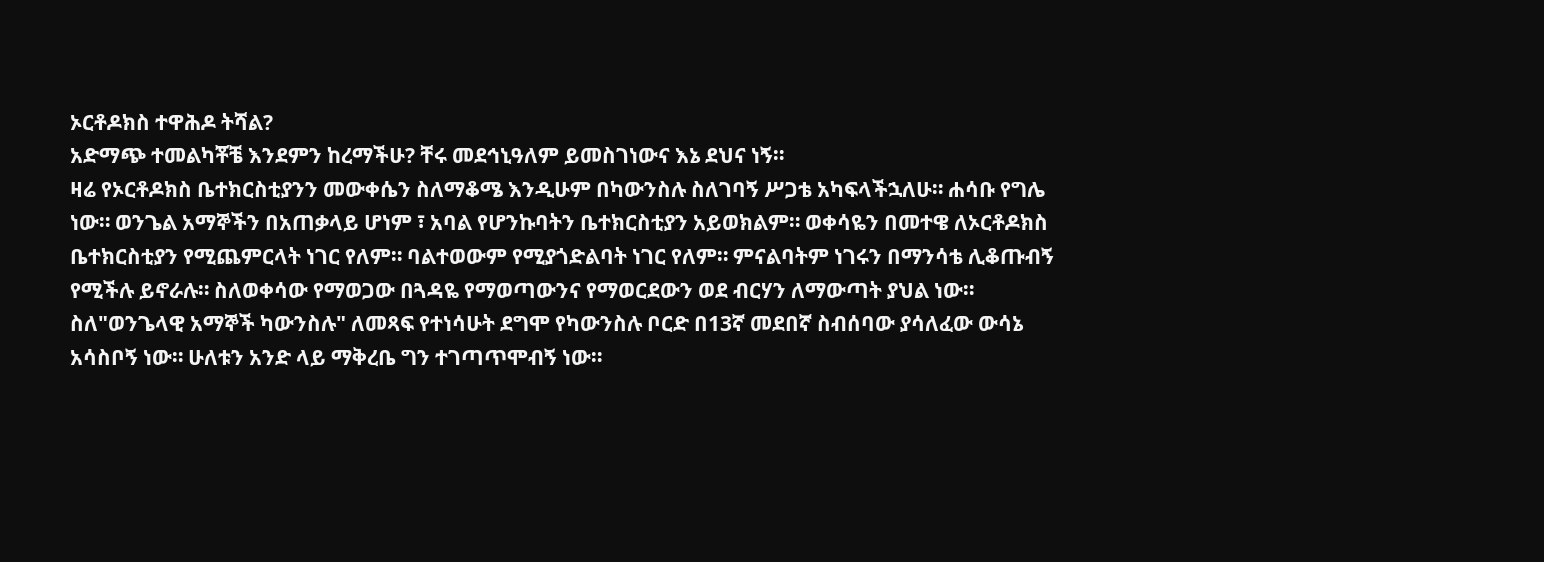ኦርቶዶክስ ተዋሕዶ ትሻል?
አድማጭ ተመልካቾቼ እንደምን ከረማችሁ? ቸሩ መደኅኒዓለም ይመስገነውና እኔ ደህና ነኝ።
ዛሬ የኦርቶዶክስ ቤተክርስቲያንን መውቀሴን ስለማቆሜ እንዲሁም በካውንስሉ ስለገባኝ ሥጋቴ አካፍላችኋለሁ። ሐሳቡ የግሌ ነው። ወንጌል አማኞችን በአጠቃላይ ሆነም ፣ አባል የሆንኩባትን ቤተክርስቲያን አይወክልም። ወቀሳዬን በመተዌ ለኦርቶዶክስ ቤተክርስቲያን የሚጨምርላት ነገር የለም። ባልተወውም የሚያጎድልባት ነገር የለም። ምናልባትም ነገሩን በማንሳቴ ሊቆጡብኝ የሚችሉ ይኖራሉ። ስለወቀሳው የማወጋው በጓዳዬ የማወጣውንና የማወርደውን ወደ ብርሃን ለማውጣት ያህል ነው። ስለ"ወንጌላዊ አማኞች ካውንስሉ" ለመጻፍ የተነሳሁት ደግሞ የካውንስሉ ቦርድ በ13ኛ መደበኛ ስብሰባው ያሳለፈው ውሳኔ አሳስቦኝ ነው። ሁለቱን አንድ ላይ ማቅረቤ ግን ተገጣጥሞብኝ ነው።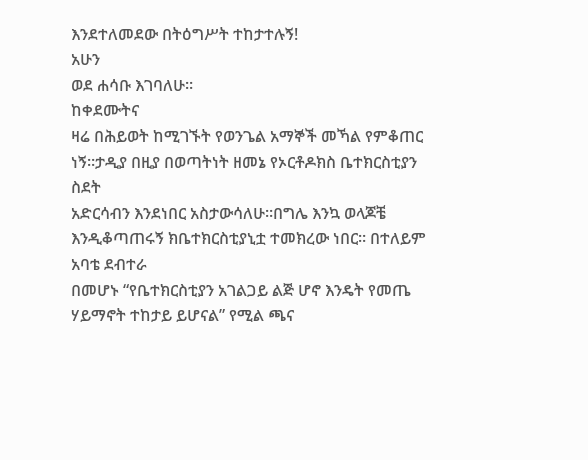እንደተለመደው በትዕግሥት ተከታተሉኝ!
አሁን
ወደ ሐሳቡ እገባለሁ።
ከቀደሙትና
ዛሬ በሕይወት ከሚገኙት የወንጌል አማኞች መኻል የምቆጠር ነኝ።ታዲያ በዚያ በወጣትነት ዘመኔ የኦርቶዶክስ ቤተክርስቲያን ስደት
አድርሳብን እንደነበር አስታውሳለሁ።በግሌ እንኳ ወላጆቼ እንዲቆጣጠሩኝ ክቤተክርስቲያኒቷ ተመክረው ነበር። በተለይም አባቴ ደብተራ
በመሆኑ “የቤተክርስቲያን አገልጋይ ልጅ ሆኖ እንዴት የመጤ ሃይማኖት ተከታይ ይሆናል” የሚል ጫና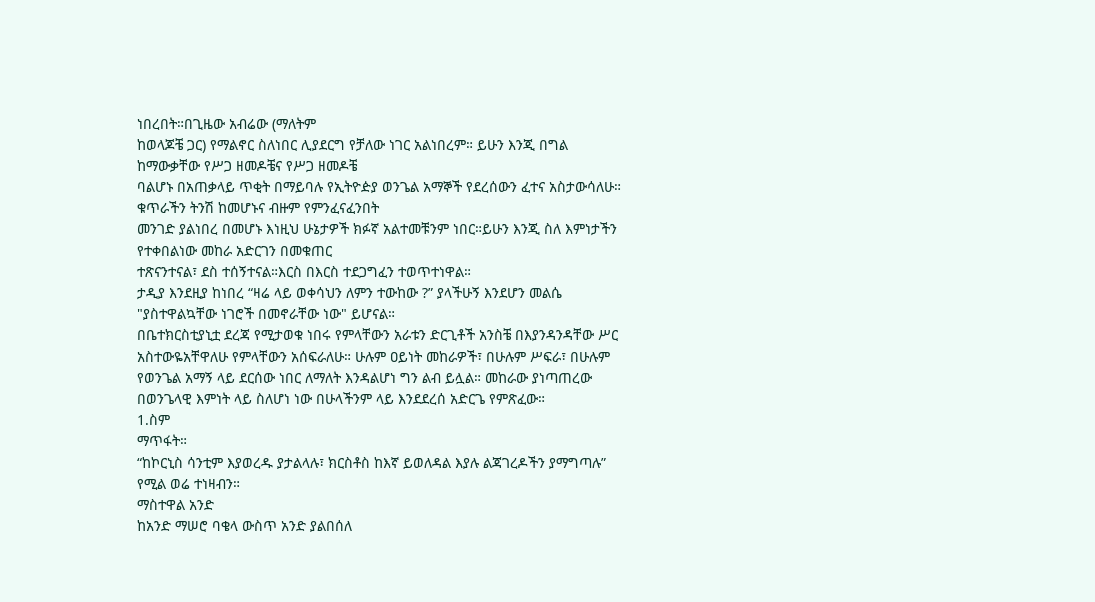ነበረበት።በጊዜው አብሬው (ማለትም
ከወላጆቼ ጋር) የማልኖር ስለነበር ሊያደርግ የቻለው ነገር አልነበረም። ይሁን እንጂ በግል ከማውቃቸው የሥጋ ዘመዶቼና የሥጋ ዘመዶቼ
ባልሆኑ በአጠቃላይ ጥቂት በማይባሉ የኢትዮዽያ ወንጌል አማኞች የደረሰውን ፈተና አስታውሳለሁ። ቁጥራችን ትንሽ ከመሆኑና ብዙም የምንፈናፈንበት
መንገድ ያልነበረ በመሆኑ እነዚህ ሁኔታዎች ክፉኛ አልተመቹንም ነበር።ይሁን እንጂ ስለ እምነታችን የተቀበልነው መከራ አድርገን በመቁጠር
ተጽናንተናል፣ ደስ ተሰኝተናል።እርስ በእርስ ተደጋግፈን ተወጥተነዋል።
ታዲያ እንደዚያ ከነበረ “ዛሬ ላይ ወቀሳህን ለምን ተውከው ?” ያላችሁኝ እንደሆን መልሴ "ያስተዋልኳቸው ነገሮች በመኖራቸው ነው" ይሆናል።
በቤተክርስቲያኒቷ ደረጃ የሚታወቁ ነበሩ የምላቸውን አራቱን ድርጊቶች አንስቼ በእያንዳንዳቸው ሥር አስተውዬአቸዋለሁ የምላቸውን አሰፍራለሁ። ሁሉም ዐይነት መከራዎች፣ በሁሉም ሥፍራ፣ በሁሉም የወንጌል አማኝ ላይ ደርሰው ነበር ለማለት እንዳልሆነ ግን ልብ ይሏል። መከራው ያነጣጠረው በወንጌላዊ እምነት ላይ ስለሆነ ነው በሁላችንም ላይ እንደደረሰ አድርጌ የምጽፈው።
1.ስም
ማጥፋት።
“ከኮርኒስ ሳንቲም እያወረዱ ያታልላሉ፣ ክርስቶስ ከእኛ ይወለዳል እያሉ ልጃገረዶችን ያማግጣሉ” የሚል ወሬ ተነዛብን።
ማስተዋል አንድ
ከአንድ ማሠሮ ባቄላ ውስጥ አንድ ያልበሰለ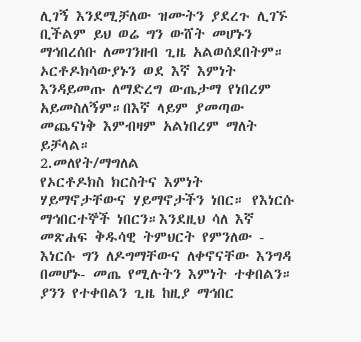ሊገኝ እንደሚቻለው ዝሙትን ያደረጉ ሊገኙ ቢችልም ይህ ወሬ ግን ውሸት መሆኑን ማኅበረሰቡ ለመገንዘብ ጊዜ አልወሰደበትም። ኦርቶዶክሳውያኑን ወደ እኛ እምነት እንዳይመጡ ለማድረግ ውጤታማ የነበረም አይመስለኝም።በእኛ ላይም ያመጣው መጨናነቅ እምብዛም አልነበረም ማለት ይቻላል።
2.መለየት/ማግለል
የኦርቶዶክስ ክርስትና እምነት ሃይማኖታቸውና ሃይማኖታችን ነበር። የእነርሱ ማኅበርተኞች ነበርን።እንደዚህ ሳለ እኛ መጽሐፍ ቅዱሳዊ ትምህርት የምንለው - እነርሱ ግን ለዶግማቸውና ለቀኖናቸው እንግዳ በመሆኑ- መጤ የሚሉትን እምነት ተቀበልን። ያንን የተቀበልን ጊዜ ከዚያ ማኅበር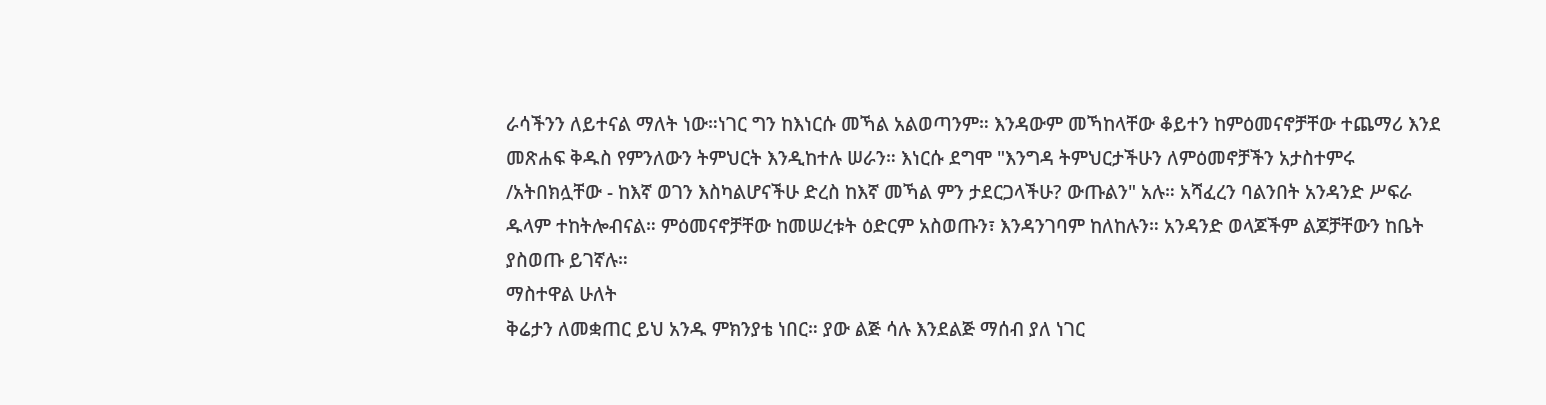ራሳችንን ለይተናል ማለት ነው።ነገር ግን ከእነርሱ መኻል አልወጣንም። እንዳውም መኻከላቸው ቆይተን ከምዕመናኖቻቸው ተጨማሪ እንደ መጽሐፍ ቅዱስ የምንለውን ትምህርት እንዲከተሉ ሠራን። እነርሱ ደግሞ "እንግዳ ትምህርታችሁን ለምዕመኖቻችን አታስተምሩ /አትበክሏቸው - ከእኛ ወገን እስካልሆናችሁ ድረስ ከእኛ መኻል ምን ታደርጋላችሁ? ውጡልን" አሉ። አሻፈረን ባልንበት አንዳንድ ሥፍራ ዱላም ተከትሎብናል። ምዕመናኖቻቸው ከመሠረቱት ዕድርም አስወጡን፣ እንዳንገባም ከለከሉን። አንዳንድ ወላጆችም ልጆቻቸውን ከቤት ያስወጡ ይገኛሉ።
ማስተዋል ሁለት
ቅሬታን ለመቋጠር ይህ አንዱ ምክንያቴ ነበር። ያው ልጅ ሳሉ እንደልጅ ማሰብ ያለ ነገር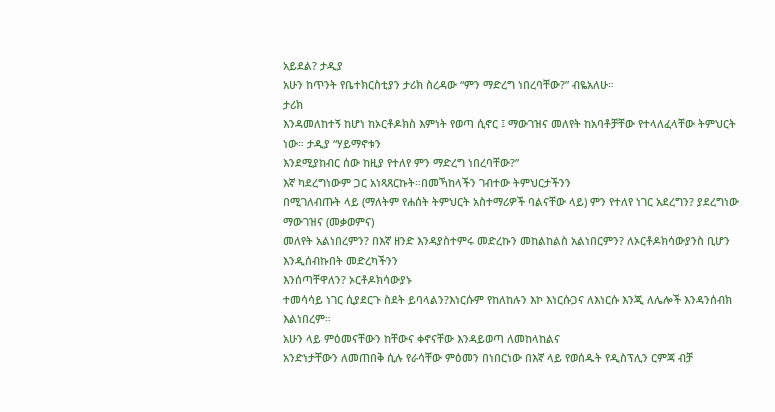አይደል? ታዲያ
አሁን ከጥንት የቤተክርስቲያን ታሪክ ስረዳው “ምን ማድረግ ነበረባቸው?” ብዬአለሁ።
ታሪክ
እንዳመለከተኝ ከሆነ ከኦርቶዶክስ እምነት የወጣ ሲኖር ፤ ማውገዝና መለየት ከአባቶቻቸው የተላለፈላቸው ትምህርት ነው። ታዲያ “ሃይማኖቱን
እንደሚያከብር ሰው ከዚያ የተለየ ምን ማድረግ ነበረባቸው?”
እኛ ካደረግነውም ጋር አነጻጸርኩት።በመኻከላችን ገብተው ትምህርታችንን
በሚገለብጡት ላይ (ማለትም የሐሰት ትምህርት አስተማሪዎች ባልናቸው ላይ) ምን የተለየ ነገር አደረግን? ያደረግነው ማውገዝና (መቃወምና)
መለየት አልነበረምን? በእኛ ዘንድ እንዳያስተምሩ መድረኩን መከልከልስ አልነበርምን? ለኦርቶዶክሳውያንስ ቢሆን እንዲሰብኩበት መድረካችንን
እንሰጣቸዋለን? ኦርቶዶክሳውያኑ
ተመሳሳይ ነገር ሲያደርጉ ስደት ይባላልን?እነርሱም የከለከሉን እኮ እነርሱጋና ለእነርሱ እንጂ ለሌሎች እንዳንሰብክ እልነበረም።
አሁን ላይ ምዕመናቸውን ከቸውና ቀኖናቸው እንዳይወጣ ለመከላከልና
አንድነታቸውን ለመጠበቅ ሲሉ የራሳቸው ምዕመን በነበርነው በእኛ ላይ የወሰዱት የዲስፕሊን ርምጃ ብቻ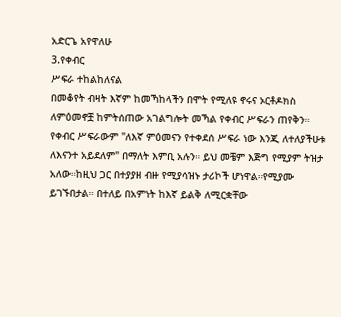አድርጌ አየዋለሁ
3.የቀብር
ሥፍራ ተከልከለናል
በመቆየት ብዛት እኛም ከመኻከላችን በሞት የሚለዩ ኖሩና ኦርቶዶክስ ለምዕመኖቿ ከምትሰጠው አገልግሎት መኻል የቀብር ሥፍራን ጠየቅን። የቀብር ሥፍራውም "ለእኛ ምዕመናን የተቀደሰ ሥፍራ ነው እንጂ ለተለያችሁቱ ለእናንተ አይደለም" በማለት እምቢ አሉን። ይህ መቼም እጅግ የሚያም ትዝታ አለው።ከዚህ ጋር በተያያዘ ብዙ የሚያሳዝኑ ታሪኮች ሆነዋል።የሚያሙ ይገኙበታል። በተለይ በአምነት ከእኛ ይልቅ ለሚርቋቸው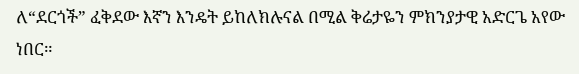ለ“ደርጎች” ፈቅደው እኛን እንዴት ይከለክሉናል በሚል ቅሬታዬን ምክንያታዊ አድርጌ አየው ነበር።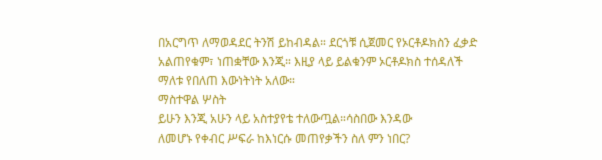በአርግጥ ለማወዳደር ትንሽ ይከብዳል። ደርጎቹ ሲጀመር የኦርቶዶክስን ፈቃድ አልጠየቁም፣ ነጠቋቸው እንጂ። እዚያ ላይ ይልቁንም ኦርቶዶክስ ተሰዳለች ማለቱ የበለጠ እውነትነት አለው።
ማስተዋል ሦስት
ይሁን እንጂ አሁን ላይ አስተያየቴ ተለውጧል።ሳስበው እንዳው
ለመሆኑ የቀብር ሥፍራ ከእነርሱ መጠየቃችን ስለ ምን ነበር?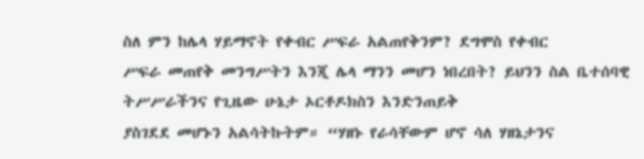ስለ ምን ከሌላ ሃይማኖት የቀብር ሥፍራ አልጠየቅንም? ደግሞስ የቀብር
ሥፍራ መጠየቅ መንግሥትን እንጂ ሌላ ማንን መሆን ነበረበት? ይህንን ስል ቤተሰባዊ ትሥሥራችንና የጊዜው ሁኔታ ኦርቶዶክስን እንድንጠይቅ
ያስገደደ መሆኑን አልሳትኩትም። “ሃዘኑ የራሳቸውም ሆኖ ሳለ ሃዘኔታንና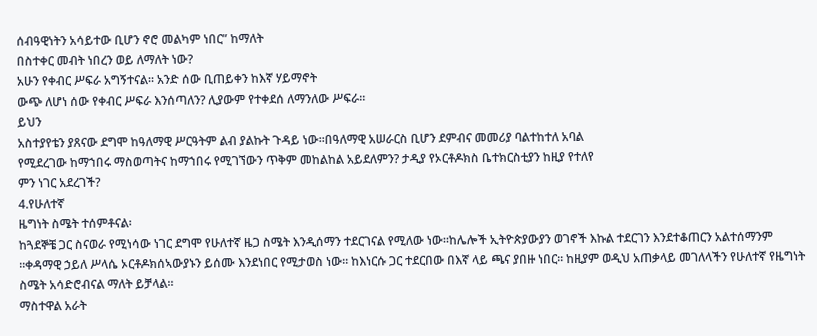ሰብዓዊነትን አሳይተው ቢሆን ኖሮ መልካም ነበር” ከማለት
በስተቀር መብት ነበረን ወይ ለማለት ነው?
አሁን የቀብር ሥፍራ አግኝተናል። አንድ ሰው ቢጠይቀን ከእኛ ሃይማኖት
ውጭ ለሆነ ሰው የቀብር ሥፍራ እንሰጣለን? ሊያውም የተቀደሰ ለማንለው ሥፍራ።
ይህን
አስተያየቴን ያጸናው ደግሞ ከዓለማዊ ሥርዓትም ልብ ያልኩት ጉዳይ ነው።በዓለማዊ አሠራርስ ቢሆን ደምብና መመሪያ ባልተከተለ አባል
የሚደረገው ከማኀበሩ ማስወጣትና ከማኀበሩ የሚገኘውን ጥቅም መከልከል አይደለምን? ታዲያ የኦርቶዶክስ ቤተክርስቲያን ከዚያ የተለየ
ምን ነገር አደረገች?
4.የሁለተኛ
ዜግነት ስሜት ተሰምቶናል፡
ከጓደኞቼ ጋር ስናወራ የሚነሳው ነገር ደግሞ የሁለተኛ ዜጋ ስሜት እንዲሰማን ተደርገናል የሚለው ነው።ከሌሎች ኢትዮጵያውያን ወገኖች እኩል ተደርገን እንደተቆጠርን አልተሰማንም ።ቀዳማዊ ኃይለ ሥላሴ ኦርቶዶክሰኣውያኑን ይሰሙ እንደነበር የሚታወስ ነው። ከእነርሱ ጋር ተደርበው በእኛ ላይ ጫና ያበዙ ነበር። ከዚያም ወዲህ አጠቃላይ መገለላችን የሁለተኛ የዜግነት ስሜት አሳድሮብናል ማለት ይቻላል።
ማስተዋል አራት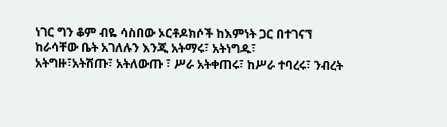ነገር ግን ቆም ብዬ ሳስበው ኦርቶዶክሶች ከእምነት ጋር በተገናኘ ከራሳቸው ቤት አገለሉን እንጂ አትማሩ፣ አትነግዱ፣
አትግዙ፣አትሽጡ፣ አትለውጡ ፣ ሥራ አትቀጠሩ፣ ከሥራ ተባረሩ፣ ንብረት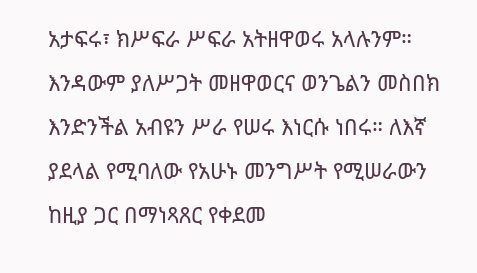አታፍሩ፣ ክሥፍራ ሥፍራ አትዘዋወሩ አላሉንም። እንዳውም ያለሥጋት መዘዋወርና ወንጌልን መስበክ
እንድንችል አብዩን ሥራ የሠሩ እነርሱ ነበሩ። ለእኛ ያደላል የሚባለው የአሁኑ መንግሥት የሚሠራውን ከዚያ ጋር በማነጻጸር የቀደመ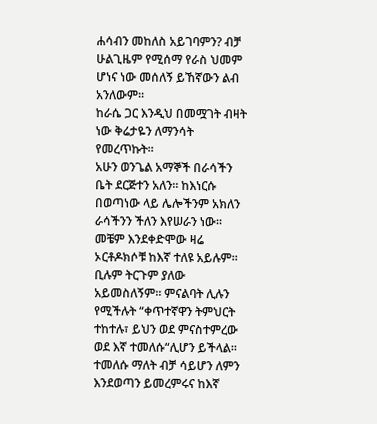ሐሳብን መከለስ አይገባምን? ብቻ ሁልጊዜም የሚሰማ የራስ ህመም ሆነና ነው መሰለኝ ይኸኛውን ልብ አንለውም።
ከራሴ ጋር እንዲህ በመሟገት ብዛት ነው ቅሬታዬን ለማንሳት የመረጥኩት።
አሁን ወንጌል አማኞች በራሳችን ቤት ደርጅተን አለን። ከእነርሱ
በወጣነው ላይ ሌሎችንም አክለን ራሳችንን ችለን እየሠራን ነው። መቼም እንደቀድሞው ዛሬ ኦርቶዶክሶቹ ከእኛ ተለዩ አይሉም። ቢሉም ትርጉም ያለው
አይመስለኝም። ምናልባት ሊሉን የሚችሉት “ቀጥተኛዋን ትምህርት ተከተሉ፣ ይህን ወደ ምናስተምረው ወደ እኛ ተመለሱ“ሊሆን ይችላል። ተመለሱ ማለት ብቻ ሳይሆን ለምን እንደወጣን ይመረምሩና ከእኛ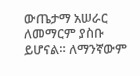ውጤታማ አሠራር
ለመማርም ያስቡ ይሆናል። ለማንኛውም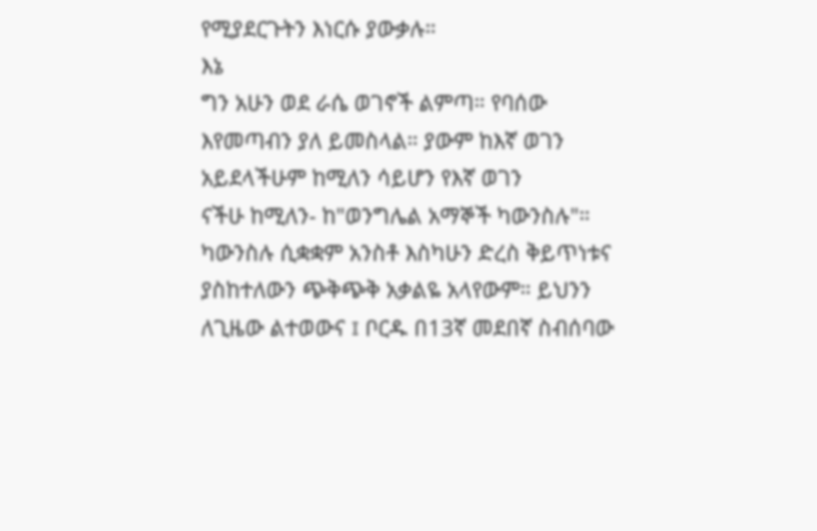የሚያደርጉትን እነርሱ ያውቃሉ።
እኔ
ግን አሁን ወደ ራሴ ወገኖች ልምጣ። የባሰው እየመጣብን ያለ ይመስላል። ያውም ከእኛ ወገን አይደላችሁም ከሚለን ሳይሆን የእኛ ወገን
ናችሁ ከሚለን- ከ"ወንግሌል አማኞች ካውንስሉ"።
ካውንስሉ ሲቋቋም አንስቶ እስካሁን ድረስ ቅይጥነቱና ያስከተለውን ጭቅጭቅ አቃልዬ አላየውም። ይህንን ለጊዜው ልተወውና ፤ ቦርዱ በ13ኛ መደበኛ ስብሰባው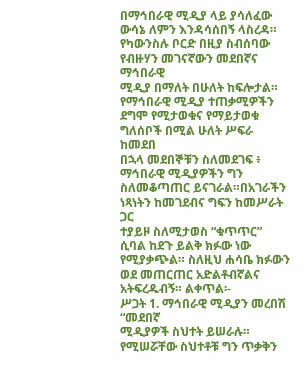በማኅበራዊ ሚዲያ ላይ ያሳለፈው ውሳኔ ለምን እንዳሳሰበኝ ላስረዳ።
የካውንስሉ ቦርድ በዚያ ስብሰባው የብዙሃን መገናኛውን መደበኛና ማኅበራዊ
ሚዲያ በማለት በሁለት ከፍሎታል። የማኅበራዊ ሚዲያ ተጠቃሚዎችን ደግሞ የሚታወቁና የማይታወቁ ግለሰቦች በሚል ሁለት ሥፍራ ከመደበ
በኋላ መደበኞቹን ስለመደገፍ ፥ ማኅበራዊ ሚዲያዎችን ግን ስለመቆጣጠር ይናገራል።በአገራችን ነጻነትን ከመገደብና ግፍን ከመሥራት ጋር
ተያይዞ ስለሚታወስ “ቁጥጥር” ሲባል ከደጉ ይልቅ ክፉው ነው የሚያቃጭል። ስለዚህ ሐሳቤ ክፉውን ወደ መጠርጠር አድልቶብኛልና አትፍረዱብኝ። ልቀጥል፡-
ሥጋት 1. ማኅበራዊ ሚዲያን መረበሽ
“መደበኛ
ሚዲያዎች ስህተት ይሠራሉ። የሚሠሯቸው ስህተቶቹ ግን ጥቃቅን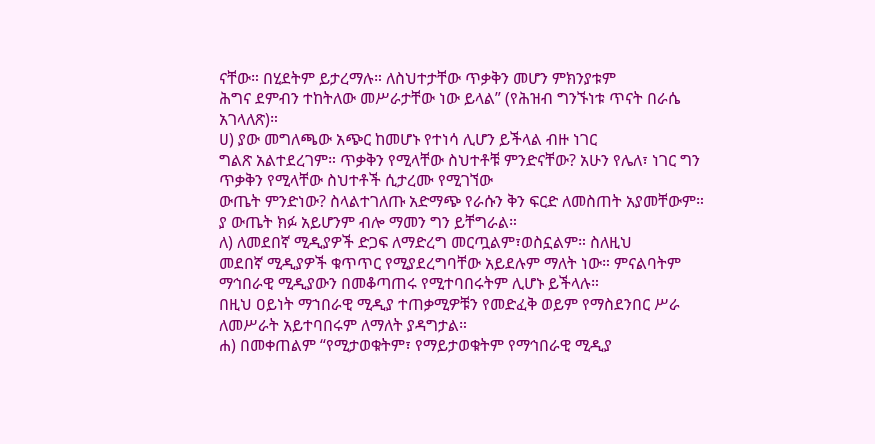ናቸው። በሂደትም ይታረማሉ። ለስህተታቸው ጥቃቅን መሆን ምክንያቱም
ሕግና ደምብን ተከትለው መሥራታቸው ነው ይላል” (የሕዝብ ግንኙነቱ ጥናት በራሴ አገላለጽ)።
ሀ) ያው መግለጫው አጭር ከመሆኑ የተነሳ ሊሆን ይችላል ብዙ ነገር
ግልጽ አልተደረገም። ጥቃቅን የሚላቸው ስህተቶቹ ምንድናቸው? አሁን የሌለ፣ ነገር ግን ጥቃቅን የሚላቸው ስህተቶች ሲታረሙ የሚገኘው
ውጤት ምንድነው? ስላልተገለጡ አድማጭ የራሱን ቅን ፍርድ ለመስጠት አያመቸውም። ያ ውጤት ክፉ አይሆንም ብሎ ማመን ግን ይቸግራል።
ለ) ለመደበኛ ሚዲያዎች ድጋፍ ለማድረግ መርጧልም፣ወስኗልም። ስለዚህ
መደበኛ ሚዲያዎች ቁጥጥር የሚያደረግባቸው አይደሉም ማለት ነው። ምናልባትም ማኅበራዊ ሚዲያውን በመቆጣጠሩ የሚተባበሩትም ሊሆኑ ይችላሉ።
በዚህ ዐይነት ማኀበራዊ ሚዲያ ተጠቃሚዎቹን የመድፈቅ ወይም የማስደንበር ሥራ ለመሥራት አይተባበሩም ለማለት ያዳግታል።
ሐ) በመቀጠልም “የሚታወቁትም፣ የማይታወቁትም የማኅበራዊ ሚዲያ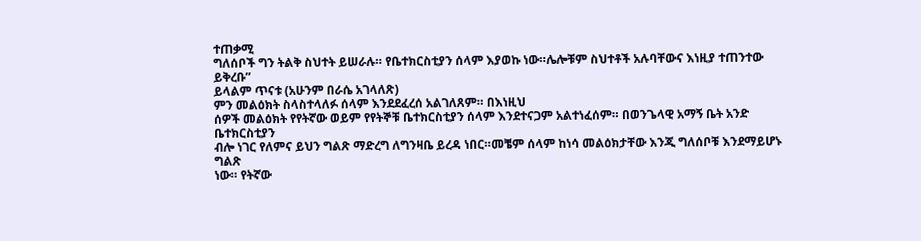ተጠቃሚ
ግለሰቦች ግን ትልቅ ስህተት ይሠራሉ። የቤተክርስቲያን ሰላም እያወኩ ነው።ሌሎቹም ስህተቶች አሉባቸውና እነዚያ ተጠንተው ይቅረቡ”
ይላልም ጥናቱ (አሁንም በራሴ አገላለጽ)
ምን መልዕክት ስላስተላለፉ ሰላም እንደደፈረሰ አልገለጸም። በእነዚህ
ሰዎች መልዕክት የየትኛው ወይም የየትኞቹ ቤተክርስቲያን ሰላም እንደተናጋም አልተነፈሰም። በወንጌላዊ አማኝ ቤት አንድ ቤተክርስቲያን
ብሎ ነገር የለምና ይህን ግልጽ ማድረግ ለግንዛቤ ይረዳ ነበር።መቼም ሰላም ከነሳ መልዕክታቸው እንጂ ግለሰቦቹ እንደማይሆኑ ግልጽ
ነው። የትኛው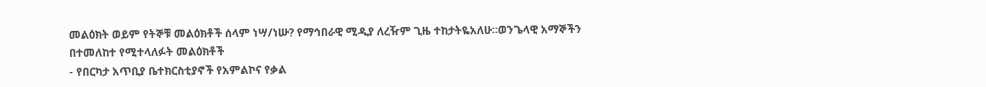መልዕክት ወይም የትኞቹ መልዕክቶች ሰላም ነሣ/ነሡ? የማኅበራዊ ሚዲያ ለረዥም ጊዜ ተከታትዬአለሁ።ወንጌላዊ አማኞችን
በተመለከተ የሚተላለፉት መልዕክቶች
- የበርካታ አጥቢያ ቤተክርስቲያኖች የአምልኮና የቃል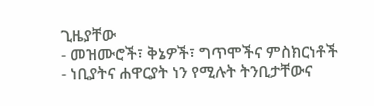ጊዜያቸው
- መዝሙሮች፣ ቅኔዎች፣ ግጥሞችና ምስክርነቶች
- ነቢያትና ሐዋርያት ነን የሚሉት ትንቢታቸውና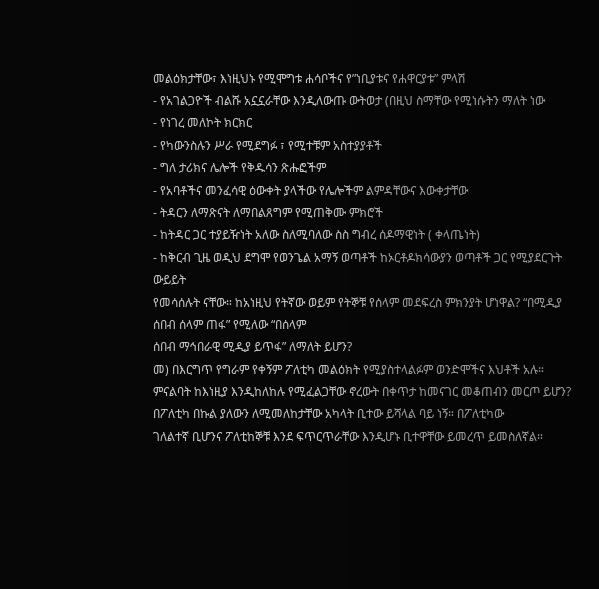መልዕክታቸው፣ እነዚህኑ የሚሞግቱ ሐሳቦችና የ”ነቢያቱና የሐዋርያቱ” ምላሽ
- የአገልጋዮች ብልሹ አኗኗራቸው እንዲለውጡ ውትወታ (በዚህ ስማቸው የሚነሱትን ማለት ነው
- የነገረ መለኮት ክርክር
- የካውንስሉን ሥራ የሚደግፉ ፣ የሚተቹም አስተያያቶች
- ግለ ታሪክና ሌሎች የቅዱሳን ጽሑፎችም
- የአባቶችና መንፈሳዊ ዕውቀት ያላችው የሌሎችም ልምዳቸውና እውቀታቸው
- ትዳርን ለማጽናት ለማበልጸግም የሚጠቅሙ ምክሮች
- ከትዳር ጋር ተያይዥነት አለው ስለሚባለው ስስ ግብረ ሰዶማዊነት ( ቀላጤነት)
- ከቅርብ ጊዜ ወዲህ ደግሞ የወንጌል አማኝ ወጣቶች ከኦርቶዶክሳውያን ወጣቶች ጋር የሚያደርጉት ውይይት
የመሳሰሉት ናቸው። ከአነዚህ የትኛው ወይም የትኞቹ የሰላም መደፍረስ ምክንያት ሆነዋል? “በሚዲያ ሰበብ ሰላም ጠፋ” የሚለው “በሰላም
ሰበብ ማኅበራዊ ሚዲያ ይጥፋ” ለማለት ይሆን?
መ) በእርግጥ የግራም የቀኝም ፖለቲካ መልዕክት የሚያስተላልፉም ወንድሞችና እህቶች አሉ። ምናልባት ከእነዚያ እንዲከለከሉ የሚፈልጋቸው ኖረውት በቀጥታ ከመናገር መቆጠብን መርጦ ይሆን?
በፖለቲካ በኩል ያለውን ለሚመለከታቸው አካላት ቢተው ይሻላል ባይ ነኝ። በፖለቲካው
ገለልተኛ ቢሆንና ፖለቲከኞቹ እንደ ፍጥርጥራቸው እንዲሆኑ ቢተዋቸው ይመረጥ ይመስለኛል።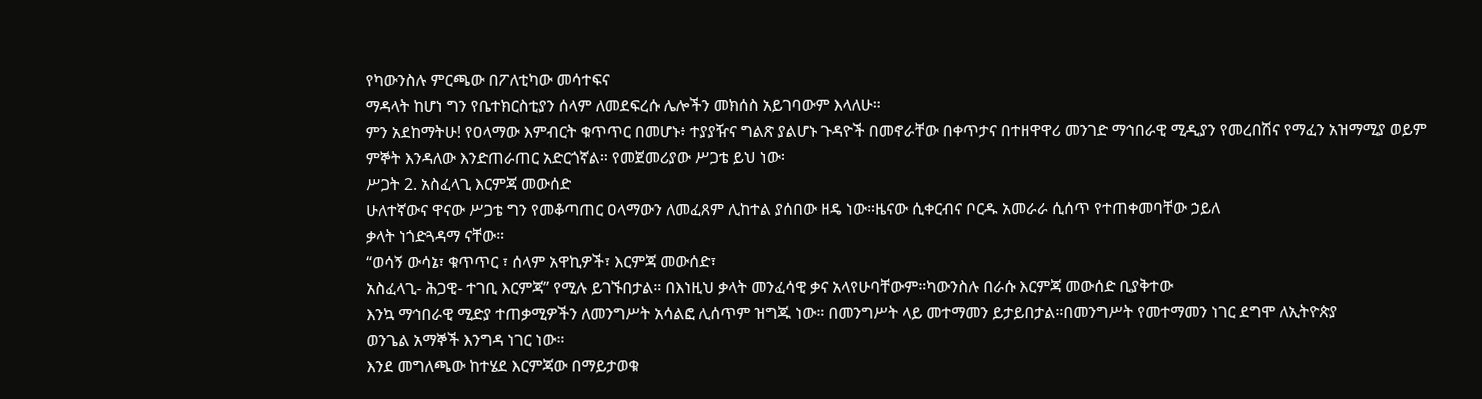የካውንስሉ ምርጫው በፖለቲካው መሳተፍና
ማዳላት ከሆነ ግን የቤተክርስቲያን ሰላም ለመደፍረሱ ሌሎችን መክሰስ አይገባውም እላለሁ።
ምን አደከማትሁ! የዐላማው እምብርት ቁጥጥር በመሆኑ፥ ተያያዥና ግልጽ ያልሆኑ ጉዳዮች በመኖራቸው በቀጥታና በተዘዋዋሪ መንገድ ማኅበራዊ ሚዲያን የመረበሽና የማፈን አዝማሚያ ወይም ምኞት እንዳለው እንድጠራጠር አድርጎኛል። የመጀመሪያው ሥጋቴ ይህ ነው፡
ሥጋት 2. አስፈላጊ እርምጃ መውሰድ
ሁለተኛውና ዋናው ሥጋቴ ግን የመቆጣጠር ዐላማውን ለመፈጸም ሊከተል ያሰበው ዘዴ ነው።ዜናው ሲቀርብና ቦርዱ አመራራ ሲሰጥ የተጠቀመባቸው ኃይለ
ቃላት ነጎድጓዳማ ናቸው።
“ወሳኝ ውሳኔ፣ ቁጥጥር ፣ ሰላም አዋኪዎች፣ እርምጃ መውሰድ፣
አስፈላጊ- ሕጋዊ- ተገቢ እርምጃ” የሚሉ ይገኙበታል። በእነዚህ ቃላት መንፈሳዊ ቃና አላየሁባቸውም።ካውንስሉ በራሱ እርምጃ መውሰድ ቢያቅተው
እንኳ ማኅበራዊ ሚድያ ተጠቃሚዎችን ለመንግሥት አሳልፎ ሊሰጥም ዝግጁ ነው። በመንግሥት ላይ መተማመን ይታይበታል።በመንግሥት የመተማመን ነገር ደግሞ ለኢትዮጵያ
ወንጌል አማኞች እንግዳ ነገር ነው።
እንደ መግለጫው ከተሄደ እርምጃው በማይታወቁ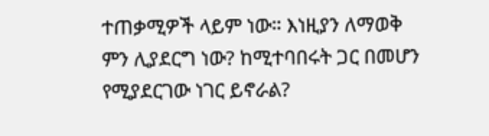ተጠቃሚዎች ላይም ነው። እነዚያን ለማወቅ
ምን ሊያደርግ ነው? ከሚተባበሩት ጋር በመሆን የሚያደርገው ነገር ይኖራል?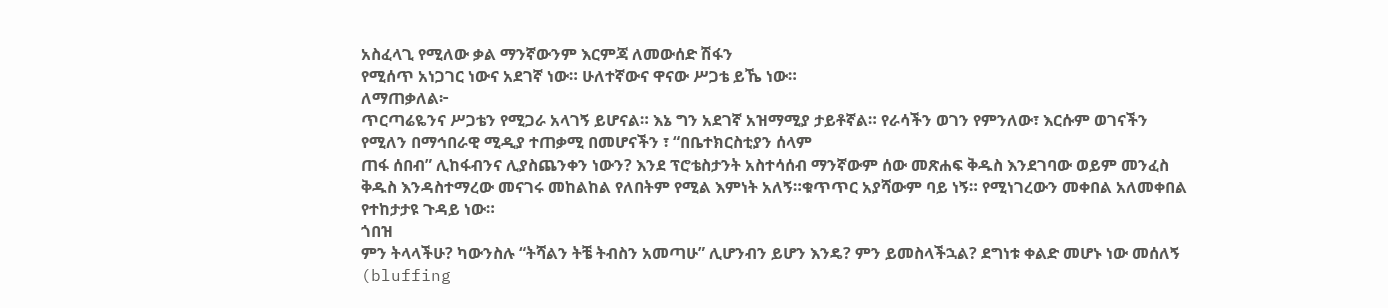አስፈላጊ የሚለው ቃል ማንኛውንም እርምጃ ለመውሰድ ሽፋን
የሚሰጥ አነጋገር ነውና አደገኛ ነው። ሁለተኛውና ዋናው ሥጋቴ ይኼ ነው።
ለማጠቃለል፦
ጥርጣሬዬንና ሥጋቴን የሚጋራ አላገኝ ይሆናል። እኔ ግን አደገኛ አዝማሚያ ታይቶኛል። የራሳችን ወገን የምንለው፣ እርሱም ወገናችን
የሚለን በማኅበራዊ ሚዲያ ተጠቃሚ በመሆናችን ፣ “በቤተክርስቲያን ሰላም
ጠፋ ሰበብ” ሊከፋብንና ሊያስጨንቀን ነውን? እንደ ፕሮቴስታንት አስተሳሰብ ማንኛውም ሰው መጽሐፍ ቅዱስ እንደገባው ወይም መንፈስ
ቅዱስ እንዳስተማረው መናገሩ መከልከል የለበትም የሚል እምነት አለኝ።ቁጥጥር አያሻውም ባይ ነኝ። የሚነገረውን መቀበል አለመቀበል
የተከታታዩ ጉዳይ ነው።
ጎበዝ
ምን ትላላችሁ? ካውንስሉ “ትሻልን ትቼ ትብስን አመጣሁ” ሊሆንብን ይሆን እንዴ? ምን ይመስላችኋል? ደግነቱ ቀልድ መሆኑ ነው መሰለኝ
(bluffing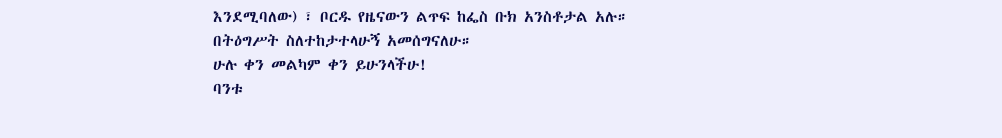እንደሚባለው) ፣ ቦርዱ የዜናውን ልጥፍ ከፌስ ቡክ አንስቶታል አሉ።
በትዕግሥት ስለተከታተላሁኝ አመሰግናለሁ።
ሁሉ ቀን መልካም ቀን ይሁንላችሁ!
ባንቱ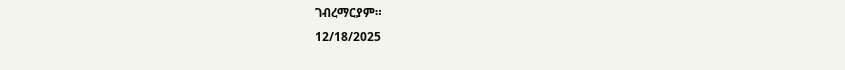ገብረማርያም።
12/18/2025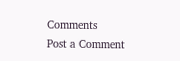Comments
Post a Comment